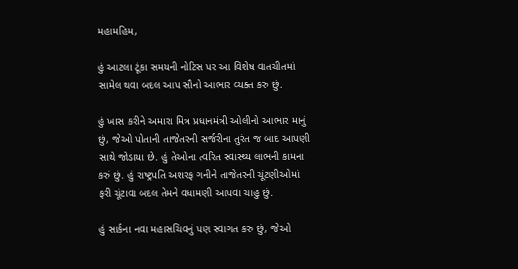મહામહિમ,

હું આટલા ટૂંકા સમયની નોટિસ પર આ વિશેષ વાતચીતમાં સામેલ થવા બદલ આપ સૌનો આભાર વ્યક્ત કરુ છું.

હું ખાસ કરીને અમારા મિત્ર પ્રધાનમંત્રી ઓલીનો આભાર માનું છું, જેઓ પોતાની તાજેતરની સર્જરીના તુરંત જ બાદ આપણી સાથે જોડાયા છે. હું તેઓના ત્વરિત સ્વાસ્થ્ય લાભની કામના કરું છું. હું રાષ્ટ્રપતિ અશરફ ગનીને તાજેતરની ચૂંટણીઓમાં ફરી ચૂંટાવા બદલ તેમને વધામણી આપવા ચાહુ છું.

હું સાર્કના નવા મહાસચિવનું પણ સ્વાગત કરુ છું, જેઓ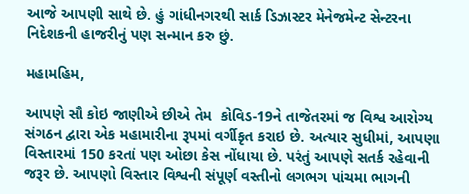આજે આપણી સાથે છે. હું ગાંધીનગરથી સાર્ક ડિઝાસ્ટર મેનેજમેન્ટ સેન્ટરના નિદેશકની હાજરીનું પણ સન્માન કરુ છું.

મહામહિમ,

આપણે સૌ કોઇ જાણીએ છીએ તેમ  કોવિડ-19ને તાજેતરમાં જ વિશ્વ આરોગ્ય સંગઠન દ્વારા એક મહામારીના રૂપમાં વર્ગીકૃત કરાઇ છે. અત્યાર સુધીમાં, આપણા વિસ્તારમાં 150 કરતાં પણ ઓછા કેસ નોંધાયા છે. પરંતું આપણે સતર્ક રહેવાની જરૂર છે. આપણો વિસ્તાર વિશ્વની સંપૂર્ણ વસ્તીનો લગભગ પાંચમા ભાગની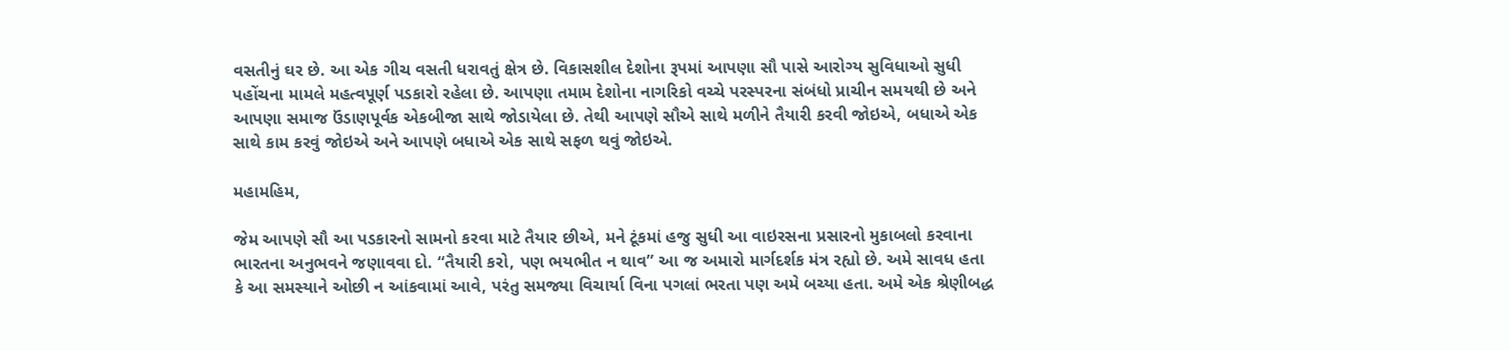વસતીનું ઘર છે. આ એક ગીચ વસતી ધરાવતું ક્ષેત્ર છે. વિકાસશીલ દેશોના રૂપમાં આપણા સૌ પાસે આરોગ્ય સુવિધાઓ સુધી પહોંચના મામલે મહત્વપૂર્ણ પડકારો રહેલા છે. આપણા તમામ દેશોના નાગરિકો વચ્ચે પરસ્પરના સંબંધો પ્રાચીન સમયથી છે અને આપણા સમાજ ઉંડાણપૂર્વક એકબીજા સાથે જોડાયેલા છે. તેથી આપણે સૌએ સાથે મળીને તૈયારી કરવી જોઇએ, બધાએ એક સાથે કામ કરવું જોઇએ અને આપણે બધાએ એક સાથે સફળ થવું જોઇએ.

મહામહિમ,

જેમ આપણે સૌ આ પડકારનો સામનો કરવા માટે તૈયાર છીએ, મને ટૂંકમાં હજુ સુધી આ વાઇરસના પ્રસારનો મુકાબલો કરવાના ભારતના અનુભવને જણાવવા દો. “તૈયારી કરો, પણ ભયભીત ન થાવ” આ જ અમારો માર્ગદર્શક મંત્ર રહ્યો છે. અમે સાવધ હતા કે આ સમસ્યાને ઓછી ન આંકવામાં આવે, પરંતુ સમજ્યા વિચાર્યા વિના પગલાં ભરતા પણ અમે બચ્યા હતા. અમે એક શ્રેણીબદ્ધ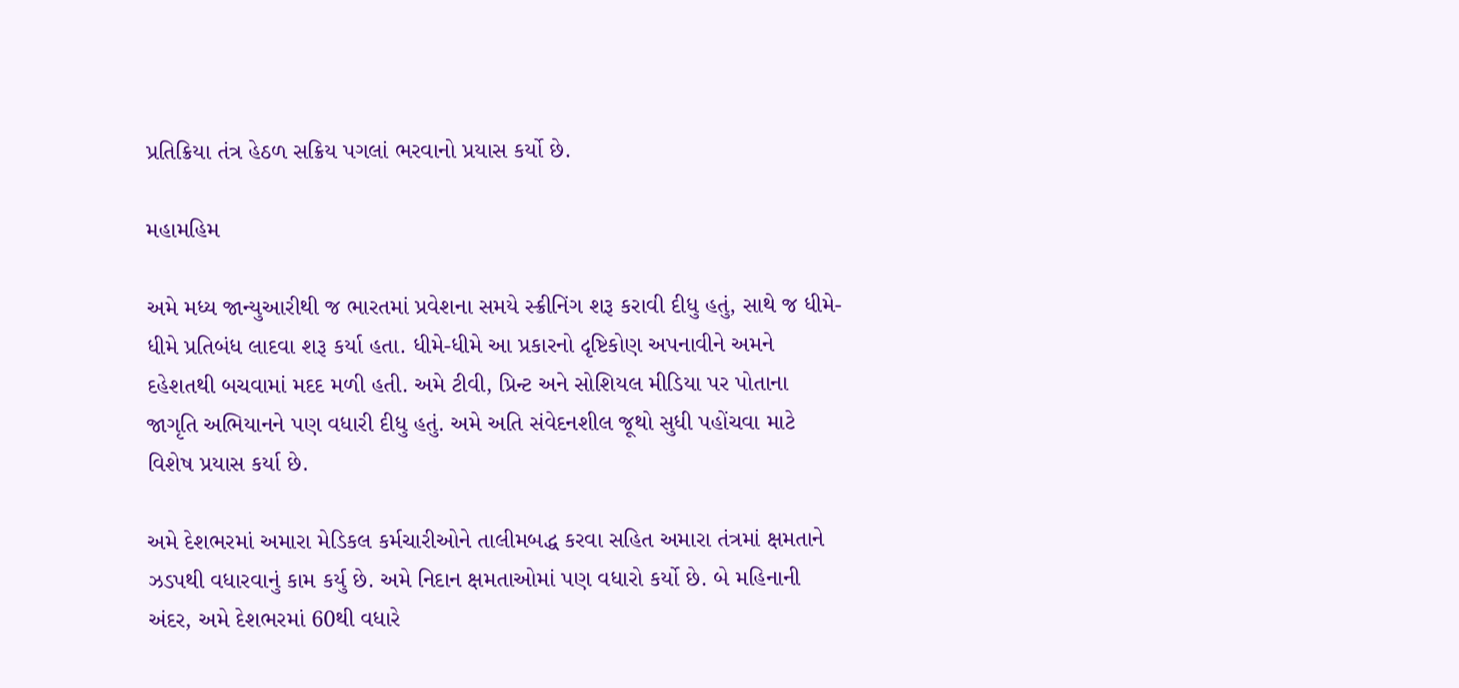પ્રતિક્રિયા તંત્ર હેઠળ સક્રિય પગલાં ભરવાનો પ્રયાસ કર્યો છે.

મહામહિમ

અમે મધ્ય જાન્યુઆરીથી જ ભારતમાં પ્રવેશના સમયે સ્ક્રીનિંગ શરૂ કરાવી દીધુ હતું, સાથે જ ધીમે-ધીમે પ્રતિબંધ લાદવા શરૂ કર્યા હતા. ધીમે-ધીમે આ પ્રકારનો દૃષ્ટિકોણ અપનાવીને અમને દહેશતથી બચવામાં મદદ મળી હતી. અમે ટીવી, પ્રિન્ટ અને સોશિયલ મીડિયા પર પોતાના જાગૃતિ અભિયાનને પણ વધારી દીધુ હતું. અમે અતિ સંવેદનશીલ જૂથો સુધી પહોંચવા માટે વિશેષ પ્રયાસ કર્યા છે.

અમે દેશભરમાં અમારા મેડિકલ કર્મચારીઓને તાલીમબદ્ધ કરવા સહિત અમારા તંત્રમાં ક્ષમતાને ઝડપથી વધારવાનું કામ કર્યુ છે. અમે નિદાન ક્ષમતાઓમાં પણ વધારો કર્યો છે. બે મહિનાની અંદર, અમે દેશભરમાં 60થી વધારે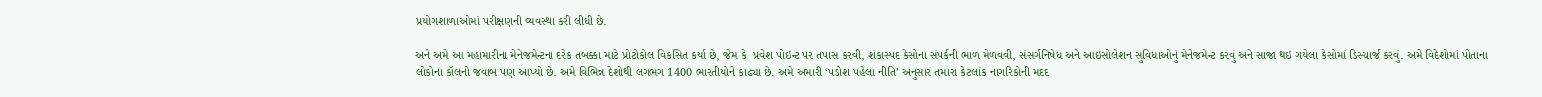પ્રયોગશાળાઓમાં પરીક્ષણની વ્યવસ્થા કરી લીધી છે.

અને અમે આ મહામારીના મેનેજમેન્ટના દરેક તબક્કા માટે પ્રોટોકોલ વિકસિત કર્યા છે, જેમ કે  પ્રવેશ પોઇન્ટ પર તપાસ કરવી, શંકાસ્પદ કેસોના સંપર્કની ભાળ મેળવવી, સંસર્ગનિષેધ અને આઇસોલેશન સુવિધાઓનું મેનેજમેન્ટ કરવું અને સાજા થઇ ગયેલા કેસોમાં ડિસ્ચાર્જ કરવું. અમે વિદેશોમાં પોતાના લોકોના કૉલનો જવાબ પણ આપ્યો છે. અમે વિભિન્ન દેશોથી લગભગ 1400 ભારતીયોને કાઢ્યા છે. અમે અમારી ‘પડોશ પહેલા નીતિ’ અનુસાર તમારા કેટલાંક નાગરિકોની મદદ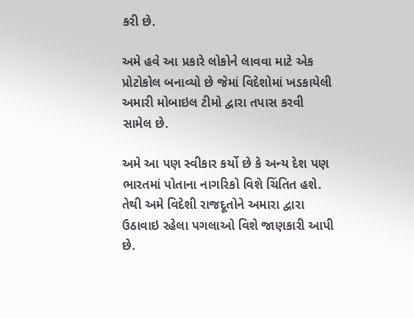કરી છે.

અમે હવે આ પ્રકારે લોકોને લાવવા માટે એક પ્રોટોકોલ બનાવ્યો છે જેમાં વિદેશોમાં ખડકાયેલી અમારી મોબાઇલ ટીમો દ્વારા તપાસ કરવી સામેલ છે.

અમે આ પણ સ્વીકાર કર્યો છે કે અન્ય દેશ પણ ભારતમાં પોતાના નાગરિકો વિશે ચિંતિત હશે. તેથી અમે વિદેશી રાજદૂતોને અમારા દ્વારા ઉઠાવાઇ રહેલા પગલાઓ વિશે જાણકારી આપી છે.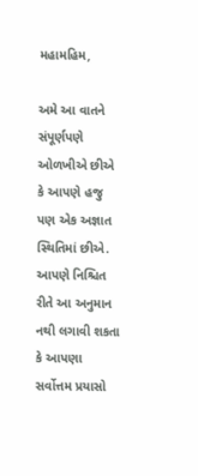મહામહિમ,

અમે આ વાતને સંપૂર્ણપણે ઓળખીએ છીએ કે આપણે હજુ પણ એક અજ્ઞાત સ્થિતિમાં છીએ. આપણે નિશ્ચિત રીતે આ અનુમાન નથી લગાવી શકતા કે આપણા સર્વોત્તમ પ્રયાસો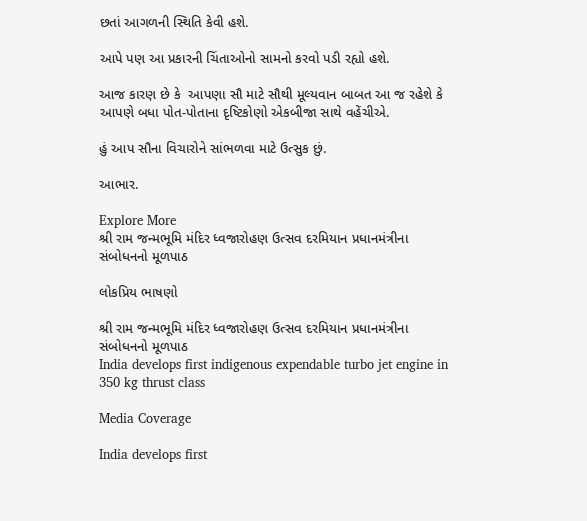છતાં આગળની સ્થિતિ કેવી હશે.

આપે પણ આ પ્રકારની ચિંતાઓનો સામનો કરવો પડી રહ્યો હશે.

આજ કારણ છે કે  આપણા સૌ માટે સૌથી મૂલ્યવાન બાબત આ જ રહેશે કે આપણે બધા પોત-પોતાના દૃષ્ટિકોણો એકબીજા સાથે વહેંચીએ.

હું આપ સૌના વિચારોને સાંભળવા માટે ઉત્સુક છું.

આભાર.

Explore More
શ્રી રામ જન્મભૂમિ મંદિર ધ્વજારોહણ ઉત્સવ દરમિયાન પ્રધાનમંત્રીના સંબોધનનો મૂળપાઠ

લોકપ્રિય ભાષણો

શ્રી રામ જન્મભૂમિ મંદિર ધ્વજારોહણ ઉત્સવ દરમિયાન પ્રધાનમંત્રીના સંબોધનનો મૂળપાઠ
India develops first indigenous expendable turbo jet engine in 350 kg thrust class

Media Coverage

India develops first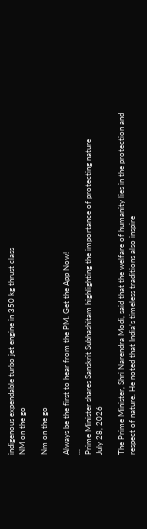indigenous expendable turbo jet engine in 350 kg thrust class
NM on the go

Nm on the go

Always be the first to hear from the PM. Get the App Now!
...
Prime Minister shares Sanskrit Subhashitam highlighting the importance of protecting nature
July 28, 2026

The Prime Minister, Shri Narendra Modi, said that the welfare of humanity lies in the protection and respect of nature. He noted that India’s timeless traditions also inspire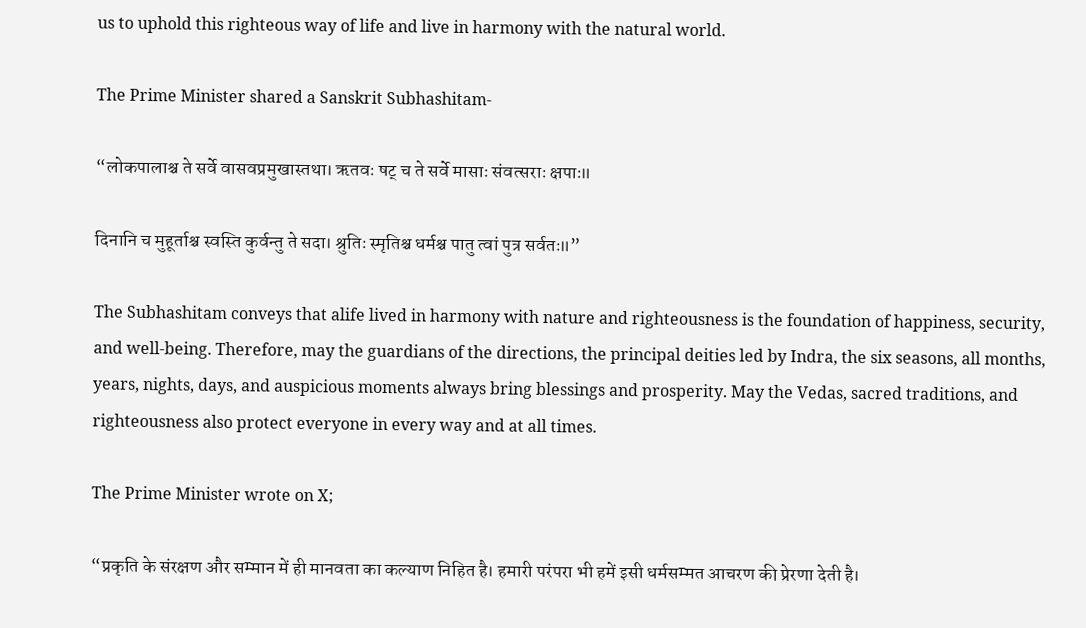us to uphold this righteous way of life and live in harmony with the natural world.

The Prime Minister shared a Sanskrit Subhashitam-

“लोकपालाश्च ते सर्वे वासवप्रमुखास्तथा। ऋतवः षट् च ते सर्वे मासाः संवत्सराः क्षपाः॥

दिनानि च मुहूर्ताश्च स्वस्ति कुर्वन्तु ते सदा। श्रुतिः स्मृतिश्च धर्मश्च पातु त्वां पुत्र सर्वतः॥”

The Subhashitam conveys that alife lived in harmony with nature and righteousness is the foundation of happiness, security, and well-being. Therefore, may the guardians of the directions, the principal deities led by Indra, the six seasons, all months, years, nights, days, and auspicious moments always bring blessings and prosperity. May the Vedas, sacred traditions, and righteousness also protect everyone in every way and at all times.

The Prime Minister wrote on X;

“प्रकृति के संरक्षण और सम्मान में ही मानवता का कल्याण निहित है। हमारी परंपरा भी हमें इसी धर्मसम्मत आचरण की प्रेरणा देती है।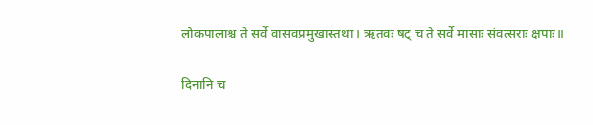लोकपालाश्च ते सर्वे वासवप्रमुखास्तथा। ऋतवः षट् च ते सर्वे मासाः संवत्सराः क्षपाः॥

दिनानि च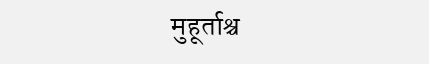मुहूर्ताश्च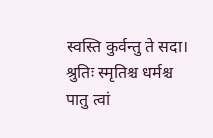स्वस्ति कुर्वन्तु ते सदा। श्रुतिः स्मृतिश्च धर्मश्च पातु त्वां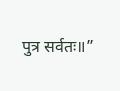पुत्र सर्वतः॥”